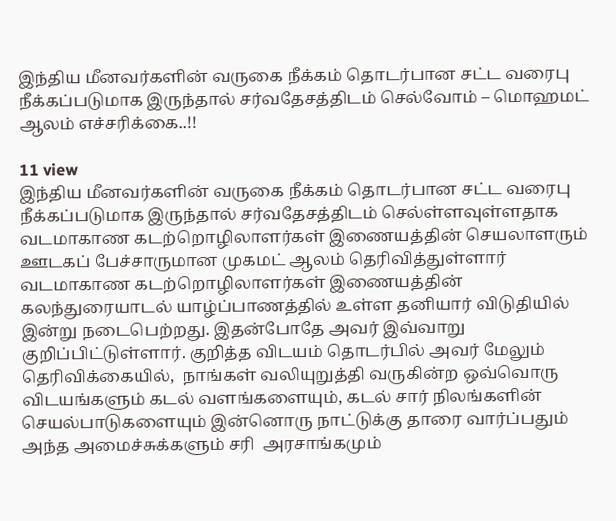இந்திய மீனவர்களின் வருகை நீக்கம் தொடர்பான சட்ட வரைபு நீக்கப்படுமாக இருந்தால் சர்வதேசத்திடம் செல்வோம் – மொஹமட் ஆலம் எச்சரிக்கை..!!

11 view
இந்திய மீனவர்களின் வருகை நீக்கம் தொடர்பான சட்ட வரைபு நீக்கப்படுமாக இருந்தால் சர்வதேசத்திடம் செல்ள்ளவுள்ளதாக வடமாகாண கடற்றொழிலாளர்கள் இணையத்தின் செயலாளரும் ஊடகப் பேச்சாருமான முகமட் ஆலம் தெரிவித்துள்ளார்  வடமாகாண கடற்றொழிலாளர்கள் இணையத்தின்  கலந்துரையாடல் யாழ்ப்பாணத்தில் உள்ள தனியார் விடுதியில் இன்று நடைபெற்றது. இதன்போதே அவர் இவ்வாறு குறிப்பிட்டுள்ளார். குறித்த விடயம் தொடர்பில் அவர் மேலும் தெரிவிக்கையில்,  நாங்கள் வலியுறுத்தி வருகின்ற ஒவ்வொரு விடயங்களும் கடல் வளங்களையும், கடல் சார் நிலங்களின் செயல்பாடுகளையும் இன்னொரு நாட்டுக்கு தாரை வார்ப்பதும் அந்த அமைச்சுக்களும் சரி  அரசாங்கமும்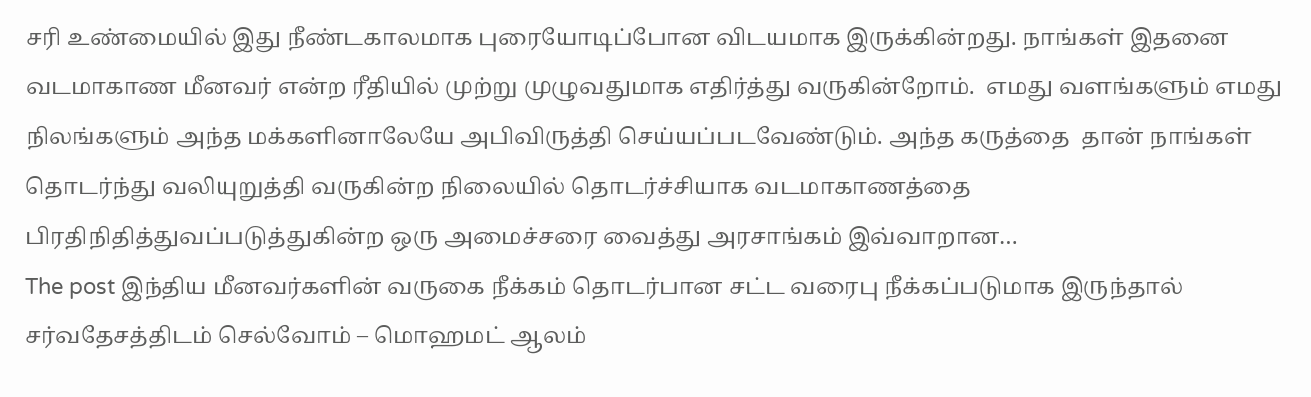சரி உண்மையில் இது நீண்டகாலமாக புரையோடிப்போன விடயமாக இருக்கின்றது. நாங்கள் இதனை வடமாகாண மீனவர் என்ற ரீதியில் முற்று முழுவதுமாக எதிர்த்து வருகின்றோம்.  எமது வளங்களும் எமது நிலங்களும் அந்த மக்களினாலேயே அபிவிருத்தி செய்யப்படவேண்டும். அந்த கருத்தை  தான் நாங்கள் தொடர்ந்து வலியுறுத்தி வருகின்ற நிலையில் தொடர்ச்சியாக வடமாகாணத்தை பிரதிநிதித்துவப்படுத்துகின்ற ஒரு அமைச்சரை வைத்து அரசாங்கம் இவ்வாறான…
The post இந்திய மீனவர்களின் வருகை நீக்கம் தொடர்பான சட்ட வரைபு நீக்கப்படுமாக இருந்தால் சர்வதேசத்திடம் செல்வோம் – மொஹமட் ஆலம்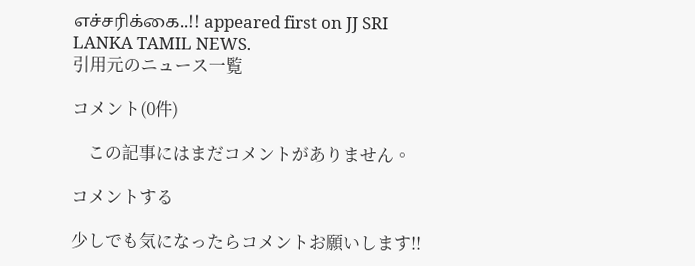எச்சரிக்கை..!! appeared first on JJ SRI LANKA TAMIL NEWS.
引用元のニュース一覧

コメント(0件)

    この記事にはまだコメントがありません。

コメントする

少しでも気になったらコメントお願いします!!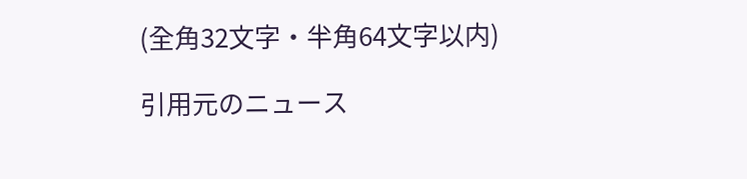(全角32文字・半角64文字以内)

引用元のニュース